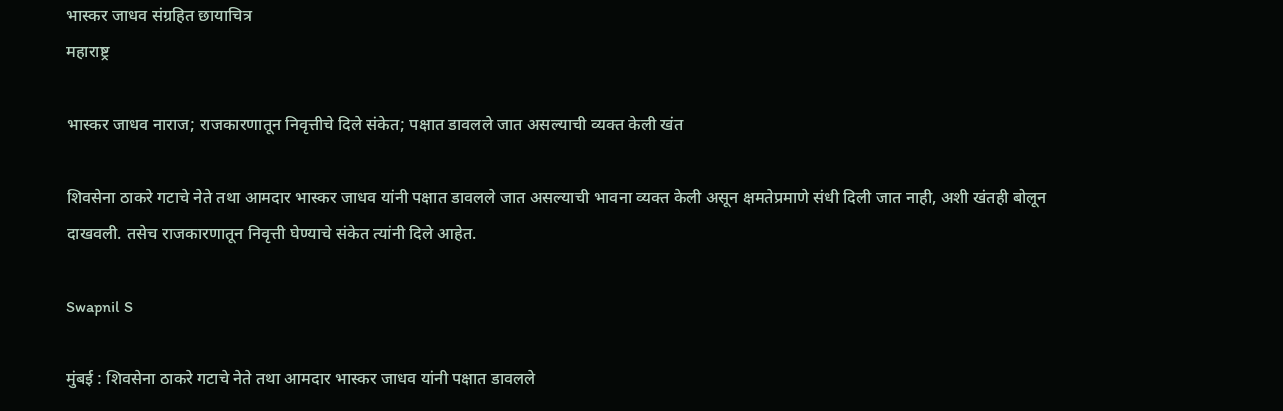भास्कर जाधव संग्रहित छायाचित्र
महाराष्ट्र

भास्कर जाधव नाराज; राजकारणातून निवृत्तीचे दिले संकेत; पक्षात डावलले जात असल्याची व्यक्त केली खंत

शिवसेना ठाकरे गटाचे नेते तथा आमदार भास्कर जाधव यांनी पक्षात डावलले जात असल्याची भावना व्यक्त केली असून क्षमतेप्रमाणे संधी दिली जात नाही, अशी खंतही बोलून दाखवली. तसेच राजकारणातून निवृत्ती घेण्याचे संकेत त्यांनी दिले आहेत.

Swapnil S

मुंबई : शिवसेना ठाकरे गटाचे नेते तथा आमदार भास्कर जाधव यांनी पक्षात डावलले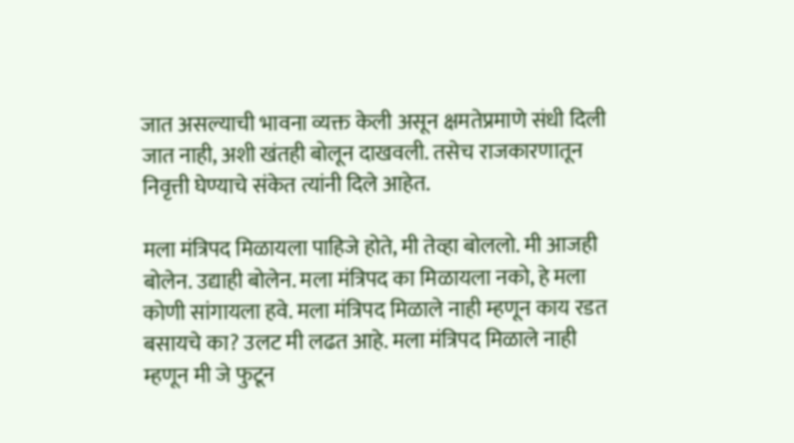जात असल्याची भावना व्यक्त केली असून क्षमतेप्रमाणे संधी दिली जात नाही, अशी खंतही बोलून दाखवली. तसेच राजकारणातून निवृत्ती घेण्याचे संकेत त्यांनी दिले आहेत.

मला मंत्रिपद मिळायला पाहिजे होते, मी तेव्हा बोललो. मी आजही बोलेन. उद्याही बोलेन. मला मंत्रिपद का मिळायला नको, हे मला कोणी सांगायला हवे. मला मंत्रिपद मिळाले नाही म्हणून काय रडत बसायचे का? उलट मी लढत आहे. मला मंत्रिपद मिळाले नाही म्हणून मी जे फुटून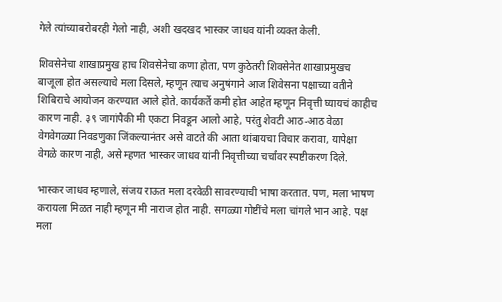गेले त्यांच्याबरोबरही गेलो नाही, अशी खदखद भास्कर जाधव यांनी व्यक्त केली.

शिवसेनेचा शाखाप्रमुख हाच शिवसेनेचा कणा होता, पण कुठेतरी शिवसेनेत शाखाप्रमुखच बाजूला होत असल्याचे मला दिसले, म्हणून त्याच अनुषंगाने आज शिवेसना पक्षाच्या वतीने शिबिराचे आयोजन करण्यात आले होते. कार्यकर्ते कमी होत आहेत म्हणून निवृत्ती घ्यायचं काहीच कारण नाही. ३९ जागांपैकी मी एकटा निवडून आलो आहे, परंतु शेवटी आठ-आठ वेळा वेगवेगळ्या निवडणुका जिंकल्यानंतर असे वाटते की आता थांबायचा विचार करावा, यापेक्षा वेगळे कारण नाही, असे म्हणत भास्कर जाधव यांनी निवृत्तीच्या चर्चांवर स्पष्टीकरण दिले.

भास्कर जाधव म्हणाले, संजय राऊत मला दरवेळी सावरण्याची भाषा करतात. पण, मला भाषण करायला मिळत नाही म्हणून मी नाराज होत नाही. सगळ्या गोष्टींचे मला चांगले भान आहे. पक्ष मला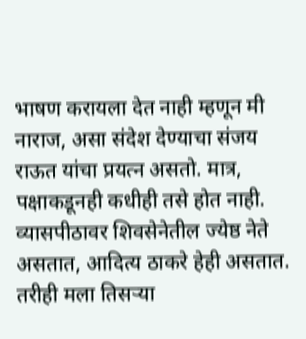भाषण करायला देत नाही म्हणून मी नाराज, असा संदेश देण्याचा संजय राऊत यांचा प्रयत्न असतो. मात्र, पक्षाकडूनही कधीही तसे होत नाही. व्यासपीठावर शिवसेनेतील ज्येष्ठ नेते असतात, आदित्य ठाकरे हेही असतात. तरीही मला तिसऱ्या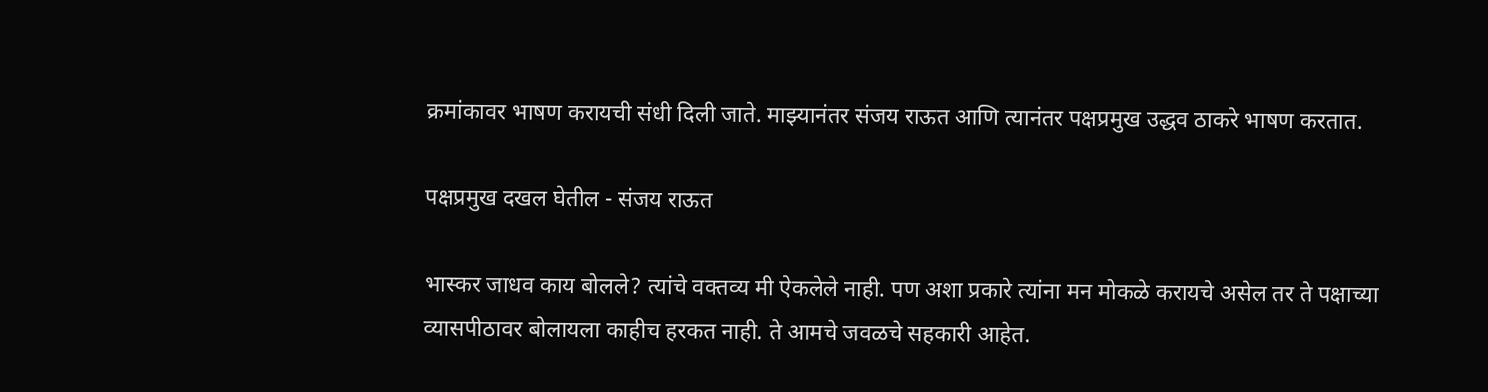क्रमांकावर भाषण करायची संधी दिली जाते. माझ्यानंतर संजय राऊत आणि त्यानंतर पक्षप्रमुख उद्धव ठाकरे भाषण करतात.

पक्षप्रमुख दखल घेतील - संजय राऊत

भास्कर जाधव काय बोलले? त्यांचे वक्तव्य मी ऐकलेले नाही. पण अशा प्रकारे त्यांना मन मोकळे करायचे असेल तर ते पक्षाच्या व्यासपीठावर बोलायला काहीच हरकत नाही. ते आमचे जवळचे सहकारी आहेत.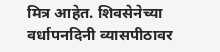मित्र आहेत. शिवसेनेच्या वर्धापनदिनी व्यासपीठावर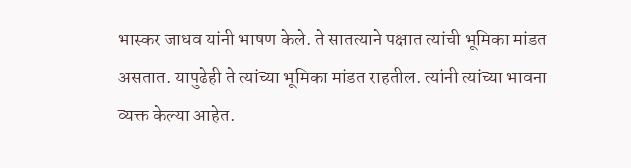भास्कर जाधव यांनी भाषण केले. ते सातत्याने पक्षात त्यांची भूमिका मांडत असतात. यापुढेही ते त्यांच्या भूमिका मांडत राहतील. त्यांनी त्यांच्या भावना व्यक्त केल्या आहेत.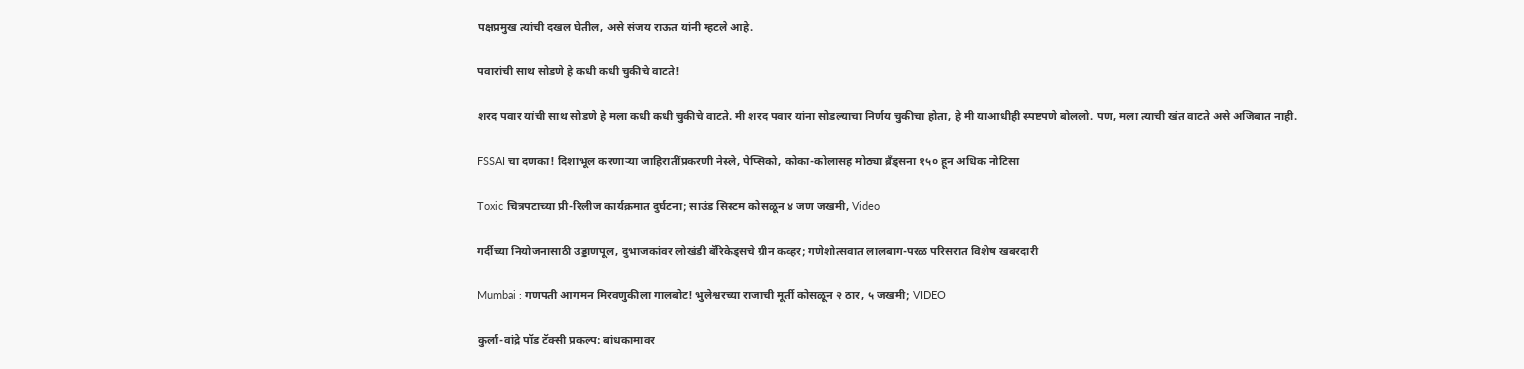पक्षप्रमुख त्यांची दखल घेतील, असे संजय राऊत यांनी म्हटले आहे.

पवारांची साथ सोडणे हे कधी कधी चुकीचे वाटते!

शरद पवार यांची साथ सोडणे हे मला कधी कधी चुकीचे वाटते. मी शरद पवार यांना सोडल्याचा निर्णय चुकीचा होता, हे मी याआधीही स्पष्टपणे बोललो. पण, मला त्याची खंत वाटते असे अजिबात नाही.

FSSAI चा दणका! दिशाभूल करणाऱ्या जाहिरातींप्रकरणी नेस्ले, पेप्सिको, कोका-कोलासह मोठ्या ब्रँड्सना १५० हून अधिक नोटिसा

Toxic चित्रपटाच्या प्री-रिलीज कार्यक्रमात दुर्घटना; साउंड सिस्टम कोसळून ४ जण जखमी, Video

गर्दीच्या नियोजनासाठी उड्डाणपूल, दुभाजकांवर लोखंडी बॅरिकेड्सचे ग्रीन कव्हर; गणेशोत्सवात लालबाग-परळ परिसरात विशेष खबरदारी

Mumbai : गणपती आगमन मिरवणुकीला गालबोट! भुलेश्वरच्या राजाची मूर्ती कोसळून २ ठार, ५ जखमी; VIDEO

कुर्ला-वांद्रे पॉड टॅक्सी प्रकल्प: बांधकामावर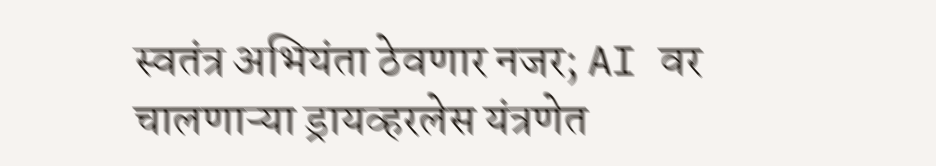स्वतंत्र अभियंता ठेवणार नजर; AI वर चालणाऱ्या ड्रायव्हरलेस यंत्रणेत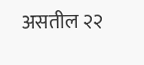असतील २२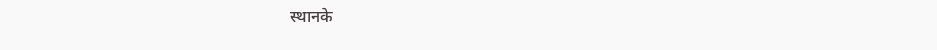स्थानके